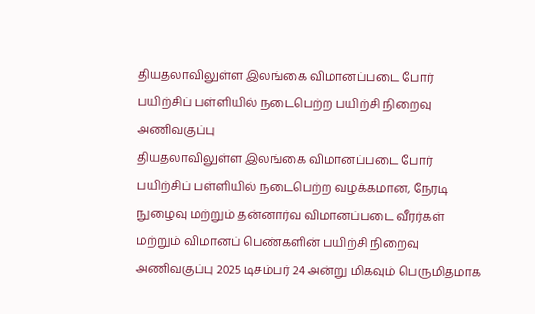தியதலாவிலுள்ள இலங்கை விமானப்படை போர் பயிற்சிப் பள்ளியில் நடைபெற்ற பயிற்சி நிறைவு அணிவகுப்பு
தியதலாவிலுள்ள இலங்கை விமானப்படை போர் பயிற்சிப் பள்ளியில் நடைபெற்ற வழக்கமான, நேரடி நுழைவு மற்றும் தன்னார்வ விமானப்படை வீரர்கள் மற்றும் விமானப் பெண்களின் பயிற்சி நிறைவு அணிவகுப்பு 2025 டிசம்பர் 24 அன்று மிகவும் பெருமிதமாக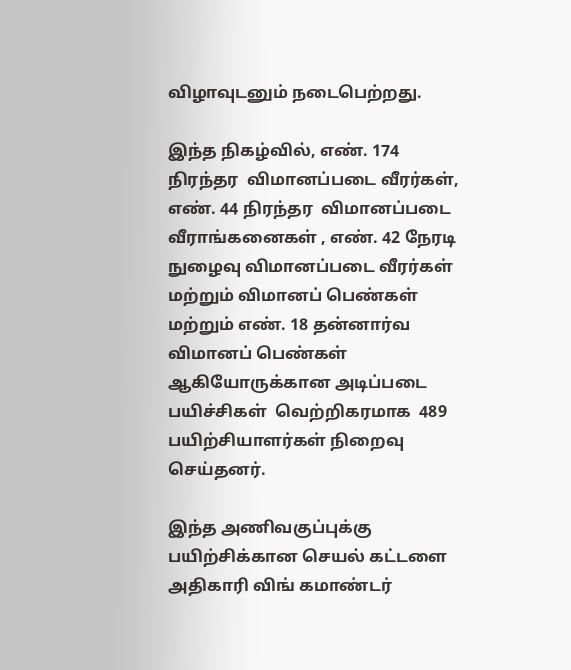விழாவுடனும் நடைபெற்றது.

இந்த நிகழ்வில், எண். 174 நிரந்தர  விமானப்படை வீரர்கள், எண். 44 நிரந்தர  விமானப்படை வீராங்கனைகள் , எண். 42 நேரடி நுழைவு விமானப்படை வீரர்கள் மற்றும் விமானப் பெண்கள் மற்றும் எண். 18 தன்னார்வ விமானப் பெண்கள் ஆகியோருக்கான அடிப்படை பயிச்சிகள்  வெற்றிகரமாக  489 பயிற்சியாளர்கள் நிறைவு செய்தனர்.

இந்த அணிவகுப்புக்கு பயிற்சிக்கான செயல் கட்டளை அதிகாரி விங் கமாண்டர்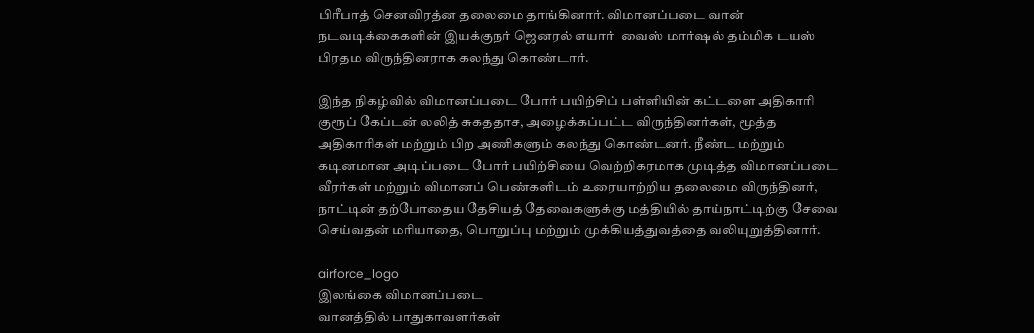பிரீபாத் செனவிரத்ன தலைமை தாங்கினார். விமானப்படை வான் நடவடிக்கைகளின் இயக்குநர் ஜெனரல் எயார்  வைஸ் மார்ஷல் தம்மிக டயஸ் பிரதம விருந்தினராக கலந்து கொண்டார்.

இந்த நிகழ்வில் விமானப்படை போர் பயிற்சிப் பள்ளியின் கட்டளை அதிகாரி குரூப் கேப்டன் லலித் சுகததாச, அழைக்கப்பட்ட விருந்தினர்கள், மூத்த அதிகாரிகள் மற்றும் பிற அணிகளும் கலந்து கொண்டனர். நீண்ட மற்றும் கடினமான அடிப்படை போர் பயிற்சியை வெற்றிகரமாக முடித்த விமானப்படை வீரர்கள் மற்றும் விமானப் பெண்களிடம் உரையாற்றிய தலைமை விருந்தினர், நாட்டின் தற்போதைய தேசியத் தேவைகளுக்கு மத்தியில் தாய்நாட்டிற்கு சேவை செய்வதன் மரியாதை, பொறுப்பு மற்றும் முக்கியத்துவத்தை வலியுறுத்தினார்.

airforce_logo
இலங்கை விமானப்படை
வானத்தில் பாதுகாவளர்கள்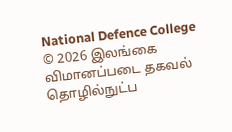National Defence College
© 2026 இலங்கை விமானப்படை தகவல் தொழில்நுட்ப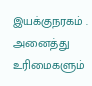இயக்குநரகம் . அனைத்து உரிமைகளும்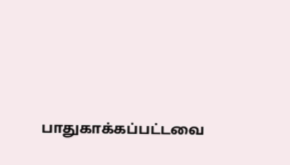பாதுகாக்கப்பட்டவை